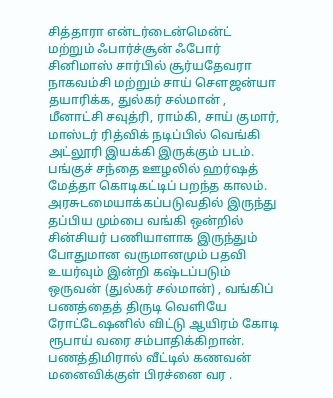சித்தாரா என்டர்டைன்மென்ட் மற்றும் ஃபார்ச்சூன் ஃபோர் சினிமாஸ் சார்பில் சூர்யதேவரா நாகவம்சி மற்றும் சாய் சௌஜன்யா தயாரிக்க, துல்கர் சல்மான் , மீனாட்சி சவுத்ரி, ராம்கி, சாய் குமார், மாஸ்டர் ரித்விக் நடிப்பில் வெங்கி அட்லூரி இயக்கி இருக்கும் படம்.
பங்குச் சந்தை ஊழலில் ஹர்ஷத் மேத்தா கொடிகட்டிப் பறந்த காலம்.
அரசுடமையாக்கப்படுவதில் இருந்து தப்பிய மும்பை வங்கி ஒன்றில் சின்சியர் பணியாளாக இருந்தும் போதுமான வருமானமும் பதவி உயர்வும் இன்றி கஷ்டப்படும் ஒருவன் (துல்கர் சல்மான்) , வங்கிப் பணத்தைத் திருடி வெளியே ரோட்டேஷனில் விட்டு ஆயிரம் கோடி ரூபாய் வரை சம்பாதிக்கிறான்.
பணத்திமிரால் வீட்டில் கணவன் மனைவிக்குள் பிரச்னை வர .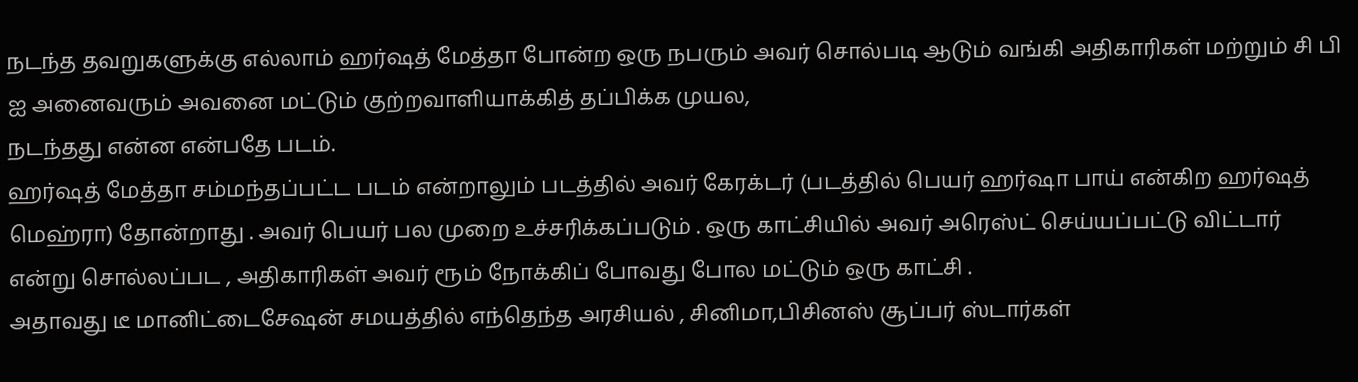நடந்த தவறுகளுக்கு எல்லாம் ஹர்ஷத் மேத்தா போன்ற ஒரு நபரும் அவர் சொல்படி ஆடும் வங்கி அதிகாரிகள் மற்றும் சி பி ஐ அனைவரும் அவனை மட்டும் குற்றவாளியாக்கித் தப்பிக்க முயல,
நடந்தது என்ன என்பதே படம்.
ஹர்ஷத் மேத்தா சம்மந்தப்பட்ட படம் என்றாலும் படத்தில் அவர் கேரக்டர் (படத்தில் பெயர் ஹர்ஷா பாய் என்கிற ஹர்ஷத் மெஹ்ரா) தோன்றாது . அவர் பெயர் பல முறை உச்சரிக்கப்படும் . ஒரு காட்சியில் அவர் அரெஸ்ட் செய்யப்பட்டு விட்டார் என்று சொல்லப்பட , அதிகாரிகள் அவர் ரூம் நோக்கிப் போவது போல மட்டும் ஒரு காட்சி .
அதாவது டீ மானிட்டைசேஷன் சமயத்தில் எந்தெந்த அரசியல் , சினிமா,பிசினஸ் சூப்பர் ஸ்டார்கள்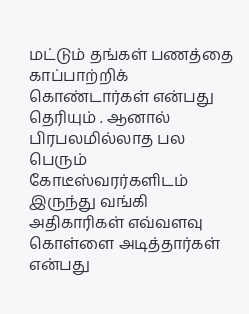மட்டும் தங்கள் பணத்தை காப்பாற்றிக் கொண்டார்கள் என்பது தெரியும் . ஆனால் பிரபலமில்லாத பல பெரும் கோடீஸ்வரர்களிடம் இருந்து வங்கி அதிகாரிகள் எவ்வளவு கொள்ளை அடித்தார்கள் என்பது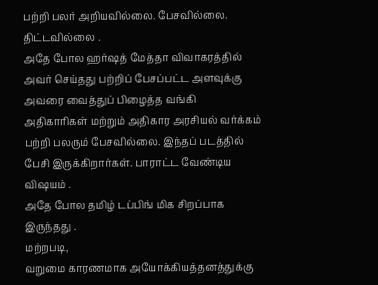பற்றி பலர் அறியவில்லை. பேசவில்லை. திட்டவில்லை .
அதே போல ஹர்ஷத் மேத்தா விவாகரத்தில் அவர் செய்தது பற்றிப் பேசப்பட்ட அளவுக்கு அவரை வைத்துப் பிழைத்த வங்கி அதிகாரிகள் மற்றும் அதிகார அரசியல் வர்க்கம் பற்றி பலரும் பேசவில்லை. இந்தப் படத்தில் பேசி இருக்கிறார்கள். பாராட்ட வேண்டிய விஷயம் .
அதே போல தமிழ் டப்பிங் மிக சிறப்பாக இருந்தது .
மற்றபடி,
வறுமை காரணமாக அயோக்கியத்தனத்துக்கு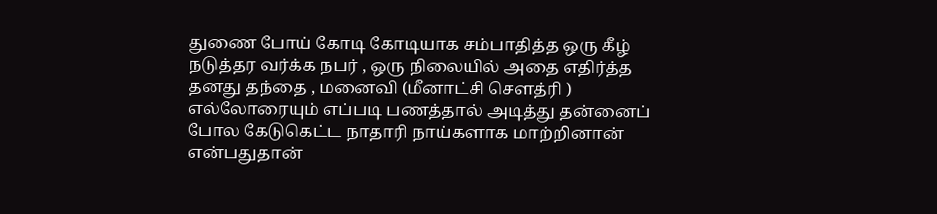துணை போய் கோடி கோடியாக சம்பாதித்த ஒரு கீழ் நடுத்தர வர்க்க நபர் , ஒரு நிலையில் அதை எதிர்த்த தனது தந்தை , மனைவி (மீனாட்சி சௌத்ரி ) எல்லோரையும் எப்படி பணத்தால் அடித்து தன்னைப் போல கேடுகெட்ட நாதாரி நாய்களாக மாற்றினான் என்பதுதான்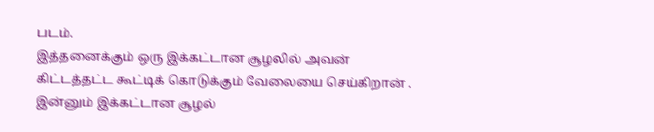படம்.
இத்தனைக்கும் ஒரு இக்கட்டான சூழலில் அவன் கிட்டத்தட்ட கூட்டிக் கொடுக்கும் வேலையை செய்கிறான் . இன்னும் இக்கட்டான சூழல்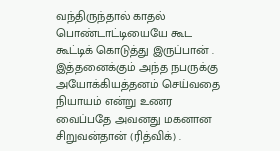வந்திருந்தால் காதல் பொண்டாட்டியையே கூட கூட்டிக் கொடுத்து இருப்பான் .
இத்தனைக்கும் அந்த நபருக்கு அயோக்கியத்தனம் செய்வதை நியாயம் என்று உணர வைப்பதே அவனது மகனான சிறுவன்தான் (ரித்விக்) .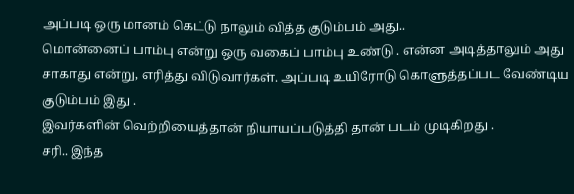அப்படி ஒரு மானம் கெட்டு நாலும் வித்த குடும்பம் அது..
மொன்னைப் பாம்பு என்று ஒரு வகைப் பாம்பு உண்டு . என்ன அடித்தாலும் அது சாகாது என்று, எரித்து விடுவார்கள். அப்படி உயிரோடு கொளுத்தப்பட வேண்டிய குடும்பம் இது .
இவர்களின் வெற்றியைத்தான் நியாயப்படுத்தி தான் படம் முடிகிறது .
சரி.. இந்த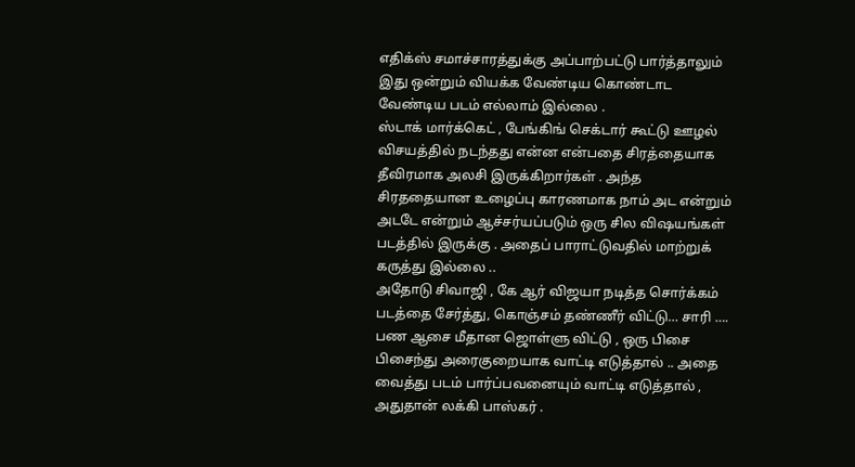எதிக்ஸ் சமாச்சாரத்துக்கு அப்பாற்பட்டு பார்த்தாலும் இது ஒன்றும் வியக்க வேண்டிய கொண்டாட வேண்டிய படம் எல்லாம் இல்லை .
ஸ்டாக் மார்க்கெட் , பேங்கிங் செக்டார் கூட்டு ஊழல் விசயத்தில் நடந்தது என்ன என்பதை சிரத்தையாக தீவிரமாக அலசி இருக்கிறார்கள் . அந்த சிரததையான உழைப்பு காரணமாக நாம் அட என்றும் அடடே என்றும் ஆச்சர்யப்படும் ஒரு சில விஷயங்கள் படத்தில் இருக்கு . அதைப் பாராட்டுவதில் மாற்றுக் கருத்து இல்லை ..
அதோடு சிவாஜி , கே ஆர் விஜயா நடித்த சொர்க்கம் படத்தை சேர்த்து, கொஞ்சம் தண்ணீர் விட்டு… சாரி …. பண ஆசை மீதான ஜொள்ளு விட்டு , ஒரு பிசை பிசைந்து அரைகுறையாக வாட்டி எடுத்தால் .. அதை வைத்து படம் பார்ப்பவனையும் வாட்டி எடுத்தால் , அதுதான் லக்கி பாஸ்கர் .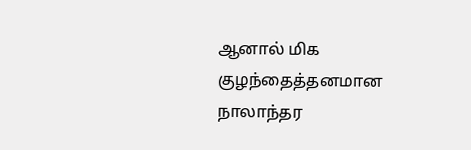ஆனால் மிக குழந்தைத்தனமான நாலாந்தர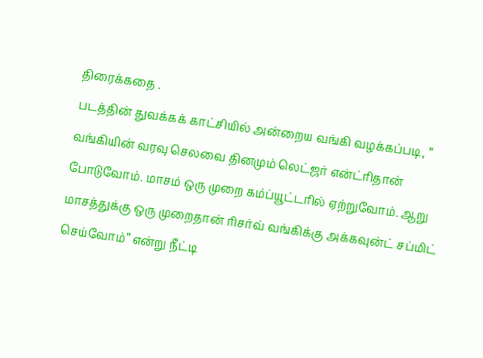திரைக்கதை .
படத்தின் துவக்கக் காட்சியில் அன்றைய வங்கி வழக்கப்படி, ” வங்கியின் வரவு செலவை தினமும் லெட்ஜர் என்ட்ரிதான் போடுவோம். மாசம் ஒரு முறை கம்ப்யூட்டரில் ஏற்றுவோம். ஆறு மாசத்துக்கு ஒரு முறைதான் ரிசர்வ் வங்கிக்கு அக்கவுன்ட் சப்மிட் செய்வோம்” என்று நீட்டி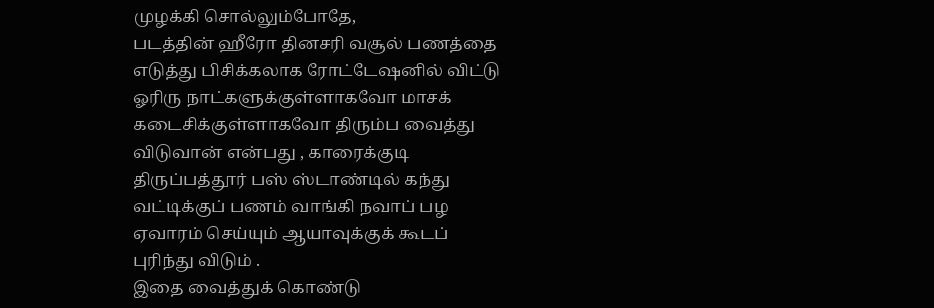முழக்கி சொல்லும்போதே,
படத்தின் ஹீரோ தினசரி வசூல் பணத்தை எடுத்து பிசிக்கலாக ரோட்டேஷனில் விட்டு ஓரிரு நாட்களுக்குள்ளாகவோ மாசக் கடைசிக்குள்ளாகவோ திரும்ப வைத்து விடுவான் என்பது , காரைக்குடி திருப்பத்தூர் பஸ் ஸ்டாண்டில் கந்து வட்டிக்குப் பணம் வாங்கி நவாப் பழ ஏவாரம் செய்யும் ஆயாவுக்குக் கூடப் புரிந்து விடும் .
இதை வைத்துக் கொண்டு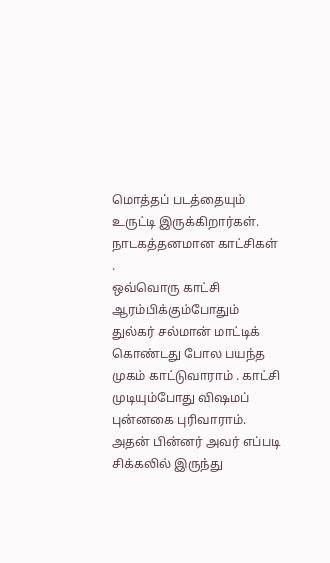மொத்தப் படத்தையும் உருட்டி இருக்கிறார்கள்.
நாடகத்தனமான காட்சிகள் .
ஒவ்வொரு காட்சி ஆரம்பிக்கும்போதும் துல்கர் சல்மான் மாட்டிக் கொண்டது போல பயந்த முகம் காட்டுவாராம் . காட்சி முடியும்போது விஷமப் புன்னகை புரிவாராம். அதன் பின்னர் அவர் எப்படி சிக்கலில் இருந்து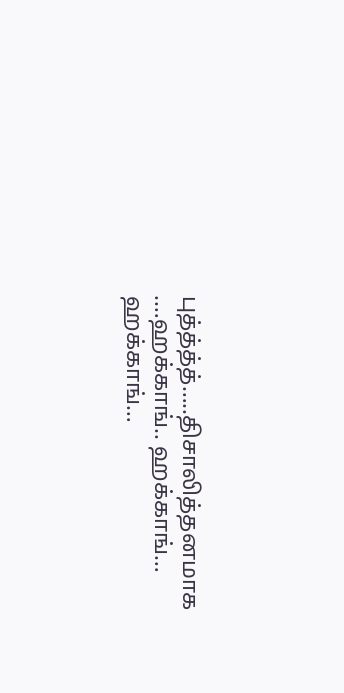புத்த்த்த்…..திசாலித்தனமாக .…ஹக்காங்.. ஹக்காங்… ஹக்காங்…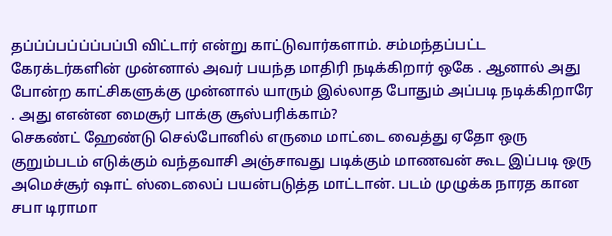தப்ப்ப்பப்ப்ப்பப்பி விட்டார் என்று காட்டுவார்களாம். சம்மந்தப்பட்ட கேரக்டர்களின் முன்னால் அவர் பயந்த மாதிரி நடிக்கிறார் ஒகே . ஆனால் அது போன்ற காட்சிகளுக்கு முன்னால் யாரும் இல்லாத போதும் அப்படி நடிக்கிறாரே . அது எஎன்ன மைசூர் பாக்கு சூஸ்பரிக்காம்?
செகண்ட் ஹேண்டு செல்போனில் எருமை மாட்டை வைத்து ஏதோ ஒரு குறும்படம் எடுக்கும் வந்தவாசி அஞ்சாவது படிக்கும் மாணவன் கூட இப்படி ஒரு அமெச்சூர் ஷாட் ஸ்டைலைப் பயன்படுத்த மாட்டான். படம் முழுக்க நாரத கான சபா டிராமா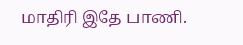மாதிரி இதே பாணி.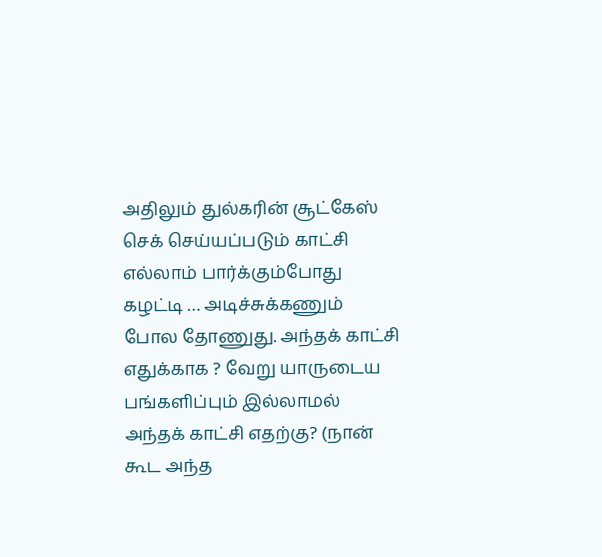அதிலும் துல்கரின் சூட்கேஸ் செக் செய்யப்படும் காட்சி எல்லாம் பார்க்கும்போது கழட்டி … அடிச்சுக்கணும் போல தோணுது. அந்தக் காட்சி எதுக்காக ? வேறு யாருடைய பங்களிப்பும் இல்லாமல் அந்தக் காட்சி எதற்கு? (நான் கூட அந்த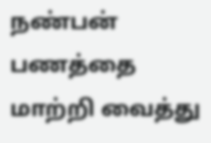நண்பன் பணத்தை மாற்றி வைத்து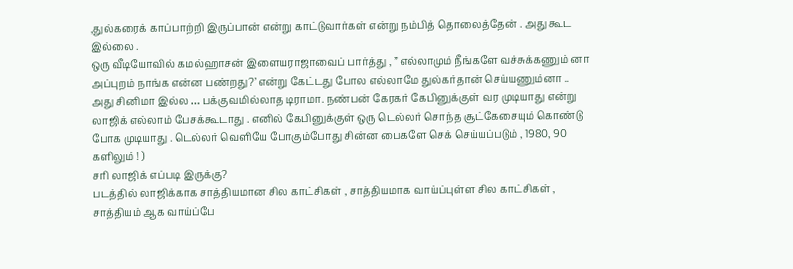,துல்கரைக் காப்பாற்றி இருப்பான் என்று காட்டுவார்கள் என்று நம்பித் தொலைத்தேன் . அது கூட இல்லை .
ஒரு வீடியோவில் கமல்ஹாசன் இளையராஜாவைப் பார்த்து , ” எல்லாமும் நீங்களே வச்சுக்கணும் னா அப்புறம் நாங்க என்ன பண்றது?’ என்று கேட்டது போல எல்லாமே துல்கர்தான் செய்யணும்னா .. அது சினிமா இல்ல … பக்குவமில்லாத டிராமா. நண்பன் கேரகர் கேபினுக்குள் வர முடியாது என்று லாஜிக் எல்லாம் பேசக்கூடாது . எனில் கேபினுக்குள் ஒரு டெல்லர் சொந்த சூட்கேசையும் கொண்டு போக முடியாது . டெல்லர் வெளியே போகும்போது சின்ன பைகளே செக் செய்யப்படும் , 1980, 90 களிலும் ! )
சரி லாஜிக் எப்படி இருக்கு?
படத்தில் லாஜிக்காக சாத்தியமான சில காட்சிகள் , சாத்தியமாக வாய்ப்புள்ள சில காட்சிகள் , சாத்தியம் ஆக வாய்ப்பே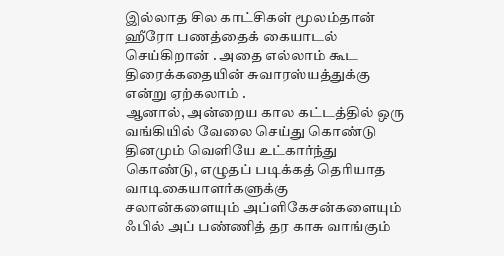இல்லாத சில காட்சிகள் மூலம்தான் ஹீரோ பணத்தைக் கையாடல் செய்கிறான் . அதை எல்லாம் கூட திரைக்கதையின் சுவாரஸ்யத்துக்கு என்று ஏற்கலாம் .
ஆனால், அன்றைய கால கட்டத்தில் ஒரு வங்கியில் வேலை செய்து கொண்டு தினமும் வெளியே உட்கார்ந்து கொண்டு, எழுதப் படிக்கத் தெரியாத வாடிகையாளர்களுக்கு சலான்களையும் அப்ளிகேசன்களையும் ஃபில் அப் பண்ணித் தர காசு வாங்கும்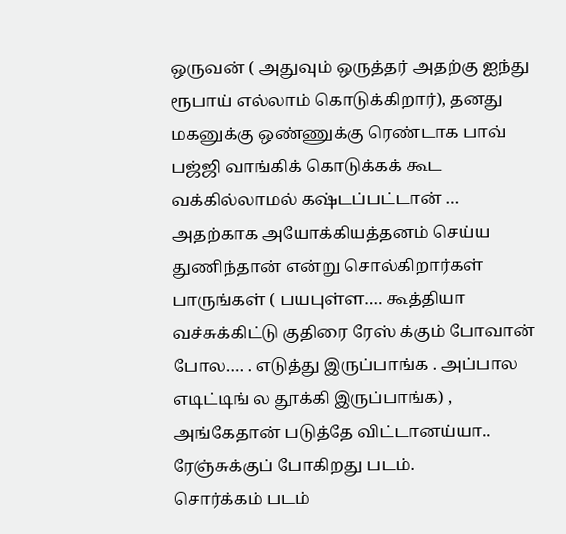ஒருவன் ( அதுவும் ஒருத்தர் அதற்கு ஐந்து ரூபாய் எல்லாம் கொடுக்கிறார்), தனது மகனுக்கு ஒண்ணுக்கு ரெண்டாக பாவ் பஜ்ஜி வாங்கிக் கொடுக்கக் கூட வக்கில்லாமல் கஷ்டப்பட்டான் … அதற்காக அயோக்கியத்தனம் செய்ய துணிந்தான் என்று சொல்கிறார்கள் பாருங்கள் ( பயபுள்ள…. கூத்தியா வச்சுக்கிட்டு குதிரை ரேஸ் க்கும் போவான் போல…. . எடுத்து இருப்பாங்க . அப்பால எடிட்டிங் ல தூக்கி இருப்பாங்க) , அங்கேதான் படுத்தே விட்டானய்யா.. ரேஞ்சுக்குப் போகிறது படம்.
சொர்க்கம் படம்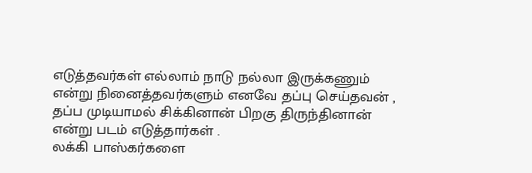எடுத்தவர்கள் எல்லாம் நாடு நல்லா இருக்கணும் என்று நினைத்தவர்களும் எனவே தப்பு செய்தவன் , தப்ப முடியாமல் சிக்கினான் பிறகு திருந்தினான் என்று படம் எடுத்தார்கள் .
லக்கி பாஸ்கர்களை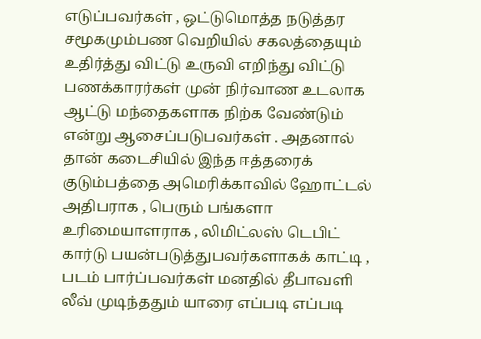எடுப்பவர்கள் , ஒட்டுமொத்த நடுத்தர சமூகமும்பண வெறியில் சகலத்தையும் உதிர்த்து விட்டு உருவி எறிந்து விட்டு பணக்காரர்கள் முன் நிர்வாண உடலாக ஆட்டு மந்தைகளாக நிற்க வேண்டும் என்று ஆசைப்படுபவர்கள் . அதனால் தான் கடைசியில் இந்த ஈத்தரைக் குடும்பத்தை அமெரிக்காவில் ஹோட்டல் அதிபராக , பெரும் பங்களா உரிமையாளராக , லிமிட்லஸ் டெபிட் கார்டு பயன்படுத்துபவர்களாகக் காட்டி , படம் பார்ப்பவர்கள் மனதில் தீபாவளி லீவ் முடிந்ததும் யாரை எப்படி எப்படி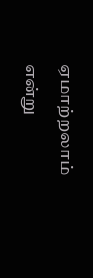ஏமாற்றலாம் என்று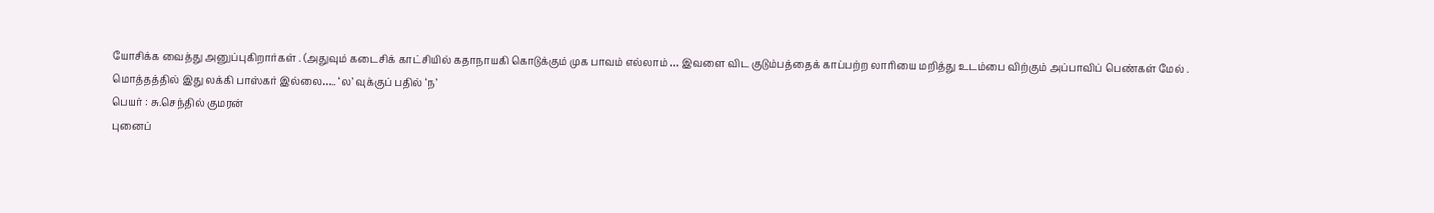யோசிக்க வைத்து அனுப்புகிறார்கள் . (அதுவும் கடைசிக் காட்சியில் கதாநாயகி கொடுக்கும் முக பாவம் எல்லாம் … இவளை விட குடும்பத்தைக் காப்பற்ற லாரியை மறித்து உடம்பை விற்கும் அப்பாவிப் பெண்கள் மேல் .
மொத்தத்தில் இது லக்கி பாஸ்கர் இல்லை….. ‘ல’ வுக்குப் பதில் ‘ந’
பெயர் : சு.செந்தில் குமரன்
புனைப்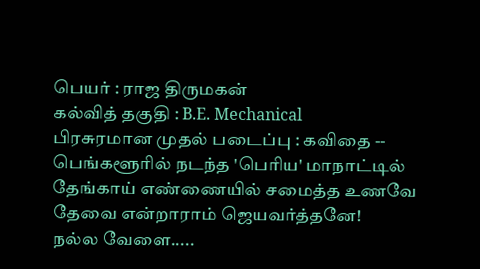பெயர் : ராஜ திருமகன்
கல்வித் தகுதி : B.E. Mechanical
பிரசுரமான முதல் படைப்பு : கவிதை --
பெங்களூரில் நடந்த 'பெரிய' மாநாட்டில்
தேங்காய் எண்ணையில் சமைத்த உணவே
தேவை என்றாராம் ஜெயவர்த்தனே!
நல்ல வேளை.....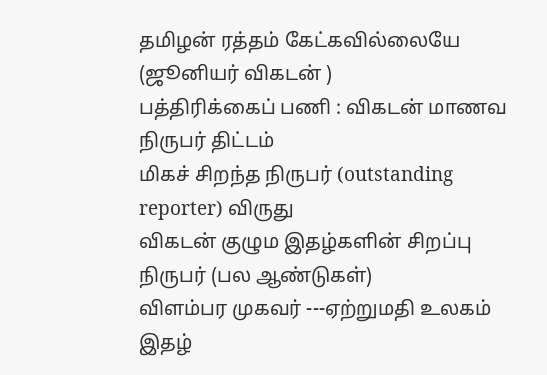தமிழன் ரத்தம் கேட்கவில்லையே
(ஜூனியர் விகடன் )
பத்திரிக்கைப் பணி : விகடன் மாணவ நிருபர் திட்டம்
மிகச் சிறந்த நிருபர் (outstanding reporter) விருது
விகடன் குழும இதழ்களின் சிறப்பு நிருபர் (பல ஆண்டுகள்)
விளம்பர முகவர் ---ஏற்றுமதி உலகம் இதழ்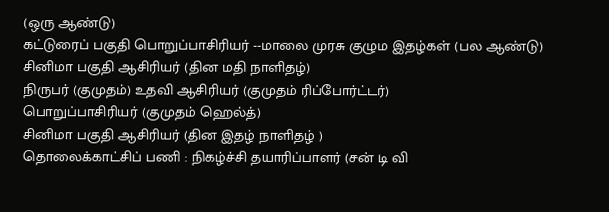(ஒரு ஆண்டு)
கட்டுரைப் பகுதி பொறுப்பாசிரியர் --மாலை முரசு குழும இதழ்கள் (பல ஆண்டு)
சினிமா பகுதி ஆசிரியர் (தின மதி நாளிதழ்)
நிருபர் (குமுதம்) உதவி ஆசிரியர் (குமுதம் ரிப்போர்ட்டர்)
பொறுப்பாசிரியர் (குமுதம் ஹெல்த்)
சினிமா பகுதி ஆசிரியர் (தின இதழ் நாளிதழ் )
தொலைக்காட்சிப் பணி : நிகழ்ச்சி தயாரிப்பாளர் (சன் டி வி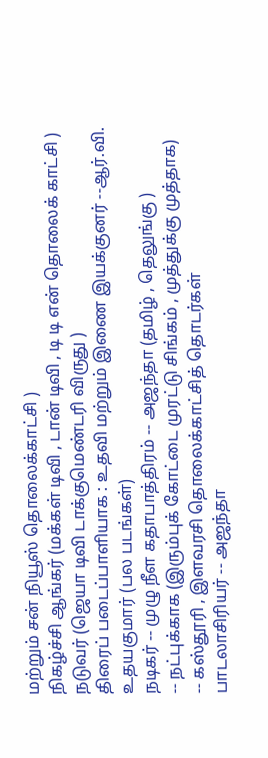மற்றும் சன் நியூஸ் தொலைக்காட்சி )
நிகழ்ச்சி ஆங்கர் (மக்கள் டிவி , டான் டிவி , டி டி என் தொலைக் காட்சி )
நடுவர் (ஜெயா டிவி டாக்குமெண்டரி விருது )
திரைப் படைப்பாளியாக : உதவி மற்றும் இணை இயக்குனர் --ஆர்.வி. உதயகுமார் (பல படங்கள்)
நடிகர் -- முழு நீள கதாபாத்திரம் -- அஜந்தா (தமிழ் , தெலுங்கு )
-- நட்புக்காக (இரும்புக் கோட்டை முரட்டு சிங்கம் , முத்துக்கு முத்தாக)
-- கஸ்தூரி , இளவரசி தொலைக்காட்சித் தொடர்கள்
பாடலாசிரியர் -- அஜந்தா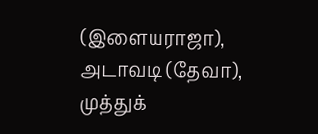(இளையராஜா), அடாவடி (தேவா),
முத்துக்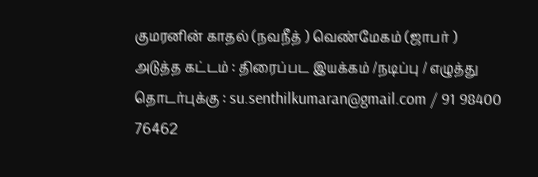குமரனின் காதல் (நவநீத் ) வெண்மேகம் (ஜாபர் )
அடுத்த கட்டம் : திரைப்பட இயக்கம் /நடிப்பு / எழுத்து
தொடர்புக்கு : su.senthilkumaran@gmail.com / 91 98400 76462